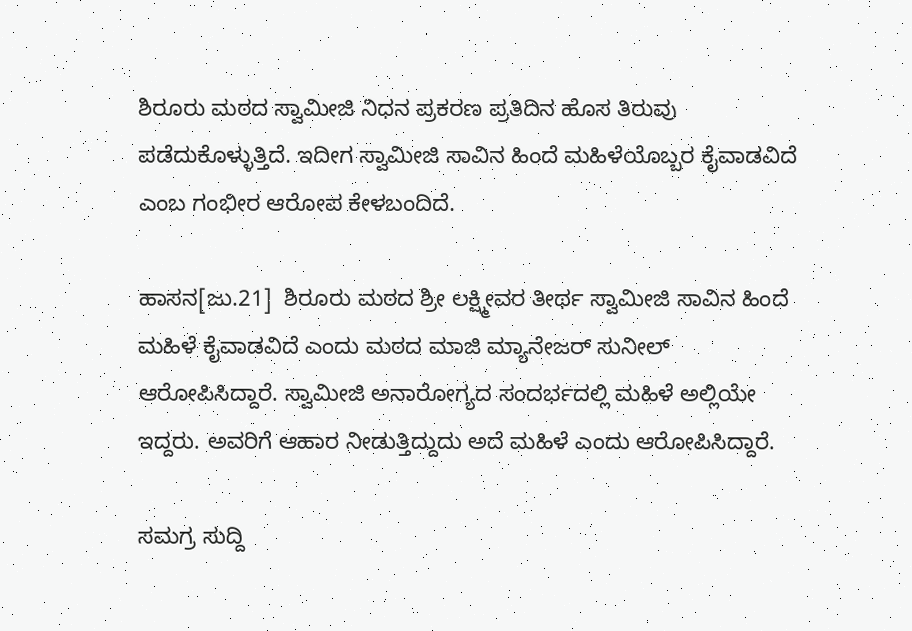ಶಿರೂರು ಮಠದ ಸ್ವಾಮೀಜಿ ನಿಧನ ಪ್ರಕರಣ ಪ್ರತಿದಿನ ಹೊಸ ತಿರುವು ಪಡೆದುಕೊಳ್ಳುತ್ತಿದೆ. ಇದೀಗ ಸ್ವಾಮೀಜಿ ಸಾವಿನ ಹಿಂದೆ ಮಹಿಳೆಯೊಬ್ಬರ ಕೈವಾಡವಿದೆ ಎಂಬ ಗಂಭೀರ ಆರೋಪ ಕೇಳಬಂದಿದೆ.

ಹಾಸನ[ಜು.21]  ಶಿರೂರು ಮಠದ ಶ್ರೀ ಲಕ್ಷ್ಮೀವರ ತೀರ್ಥ ಸ್ವಾಮೀಜಿ ಸಾವಿನ ಹಿಂದೆ ಮಹಿಳೆ ಕೈವಾಡವಿದೆ ಎಂದು ಮಠದ ಮಾಜಿ ಮ್ಯಾನೇಜರ್ ಸುನೀಲ್ ಆರೋಪಿಸಿದ್ದಾರೆ. ಸ್ವಾಮೀಜಿ ಅನಾರೋಗ್ಯದ ಸಂದರ್ಭದಲ್ಲಿ ಮಹಿಳೆ ಅಲ್ಲಿಯೇ ಇದ್ದರು. ಅವರಿಗೆ ಆಹಾರ ನೀಡುತ್ತಿದ್ದುದು ಅದೆ ಮಹಿಳೆ ಎಂದು ಆರೋಪಿಸಿದ್ದಾರೆ.

ಸಮಗ್ರ ಸುದ್ದಿ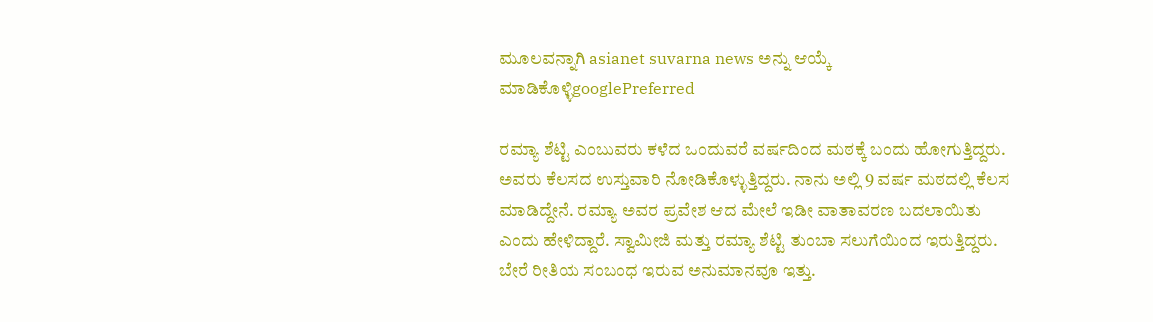ಮೂಲವನ್ನಾಗಿ asianet suvarna news ಅನ್ನು ಆಯ್ಕೆ ಮಾಡಿಕೊಳ್ಳಿgooglePreferred

ರಮ್ಯಾ ಶೆಟ್ಟಿ ಎಂಬುವರು ಕಳೆದ ಒಂದುವರೆ ವರ್ಷದಿಂದ ಮಠಕ್ಕೆ ಬಂದು ಹೋಗುತ್ತಿದ್ದರು. ಅವರು ಕೆಲಸದ ಉಸ್ತುವಾರಿ ನೋಡಿಕೊಳ್ಳುತ್ತಿದ್ದರು. ನಾನು ಅಲ್ಲಿ 9 ವರ್ಷ ಮಠದಲ್ಲಿ ಕೆಲಸ ಮಾಡಿದ್ದೇನೆ. ರಮ್ಯಾ ಅವರ ಪ್ರವೇಶ ಆದ ಮೇಲೆ ಇಡೀ ವಾತಾವರಣ ಬದಲಾಯಿತು ಎಂದು ಹೇಳಿದ್ದಾರೆ. ಸ್ವಾಮೀಜಿ ಮತ್ತು ರಮ್ಯಾ ಶೆಟ್ಟಿ ತುಂಬಾ ಸಲುಗೆಯಿಂದ ಇರುತ್ತಿದ್ದರು. ಬೇರೆ ರೀತಿಯ ಸಂಬಂಧ ಇರುವ ಅನುಮಾನವೂ ಇತ್ತು.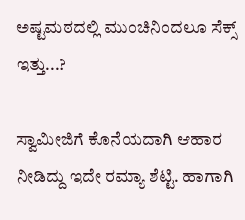ಅಷ್ಟಮಠದಲ್ಲಿ ಮುಂಚಿನಿಂದಲೂ ಸೆಕ್ಸ್ ಇತ್ತು...?

ಸ್ವಾಮೀಜಿಗೆ ಕೊನೆಯದಾಗಿ ಆಹಾರ ನೀಡಿದ್ದು ಇದೇ ರಮ್ಯಾ ಶೆಟ್ಟಿ. ಹಾಗಾಗಿ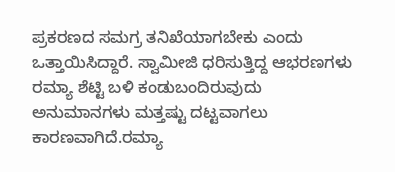ಪ್ರಕರಣದ ಸಮಗ್ರ ತನಿಖೆಯಾಗಬೇಕು ಎಂದು ಒತ್ತಾಯಿಸಿದ್ದಾರೆ. ಸ್ವಾಮೀಜಿ ಧರಿಸುತ್ತಿದ್ದ ಆಭರಣಗಳು ರಮ್ಯಾ ಶೆಟ್ಟಿ ಬಳಿ ಕಂಡುಬಂದಿರುವುದು ಅನುಮಾನಗಳು ಮತ್ತಷ್ಟು ದಟ್ಟವಾಗಲು ಕಾರಣವಾಗಿದೆ.ರಮ್ಯಾ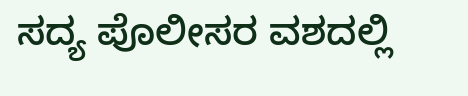ಸದ್ಯ ಪೊಲೀಸರ ವಶದಲ್ಲಿ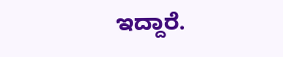ಇದ್ದಾರೆ.